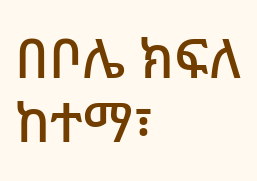በቦሌ ክፍለ ከተማ፣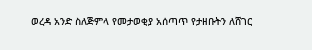ወረዳ አንድ ስለጅምላ የመታወቂያ አሰጣጥ የታዘቡትን ለሸገር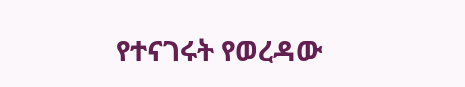የተናገሩት የወረዳው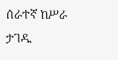ሰራተኛ ከሥራ ታገዱ